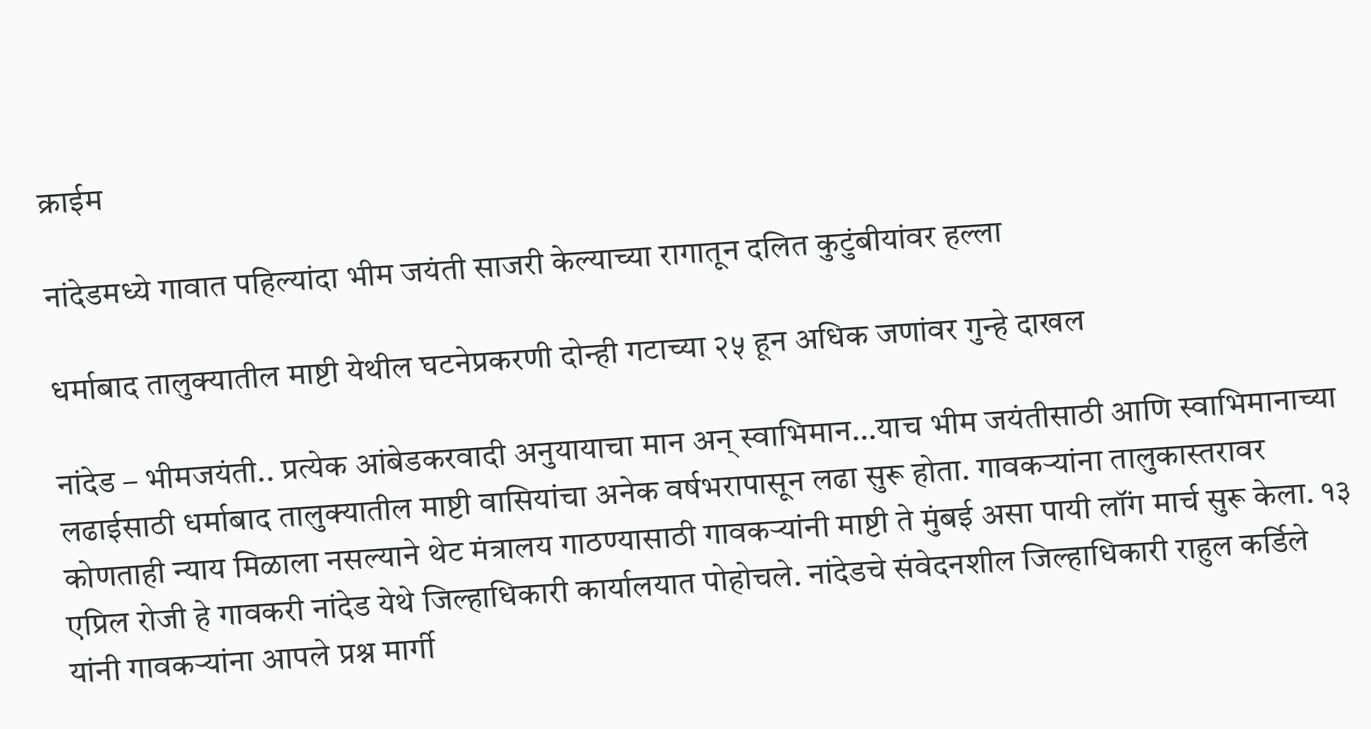क्राईम

नांदेडमध्ये गावात पहिल्यांदा भीम जयंती साजरी केल्याच्या रागातून दलित कुटुंबीयांवर हल्ला

धर्माबाद तालुक्यातील माष्टी येथील घटनेप्रकरणी दोन्ही गटाच्या २५ हून अधिक जणांवर गुन्हे दाखल

नांदेड – भीमजयंती.. प्रत्येक आंबेडकरवादी अनुयायाचा मान अन् स्वाभिमान…याच भीम जयंतीसाठी आणि स्वाभिमानाच्या लढाईसाठी धर्माबाद तालुक्यातील माष्टी वासियांचा अनेक वर्षभरापासून लढा सुरू होता. गावकऱ्यांना तालुकास्तरावर कोणताही न्याय मिळाला नसल्याने थेट मंत्रालय गाठण्यासाठी गावकऱ्यांनी माष्टी ते मुंबई असा पायी लॉंग मार्च सुरू केला. १३ एप्रिल रोजी हे गावकरी नांदेड येथे जिल्हाधिकारी कार्यालयात पोहोचले. नांदेडचे संवेदनशील जिल्हाधिकारी राहुल कर्डिले यांनी गावकऱ्यांना आपले प्रश्न मार्गी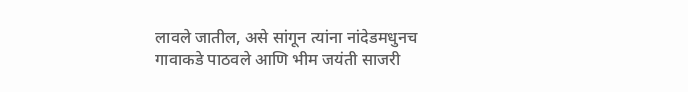लावले जातील, असे सांगून त्यांना नांदेडमधुनच गावाकडे पाठवले आणि भीम जयंती साजरी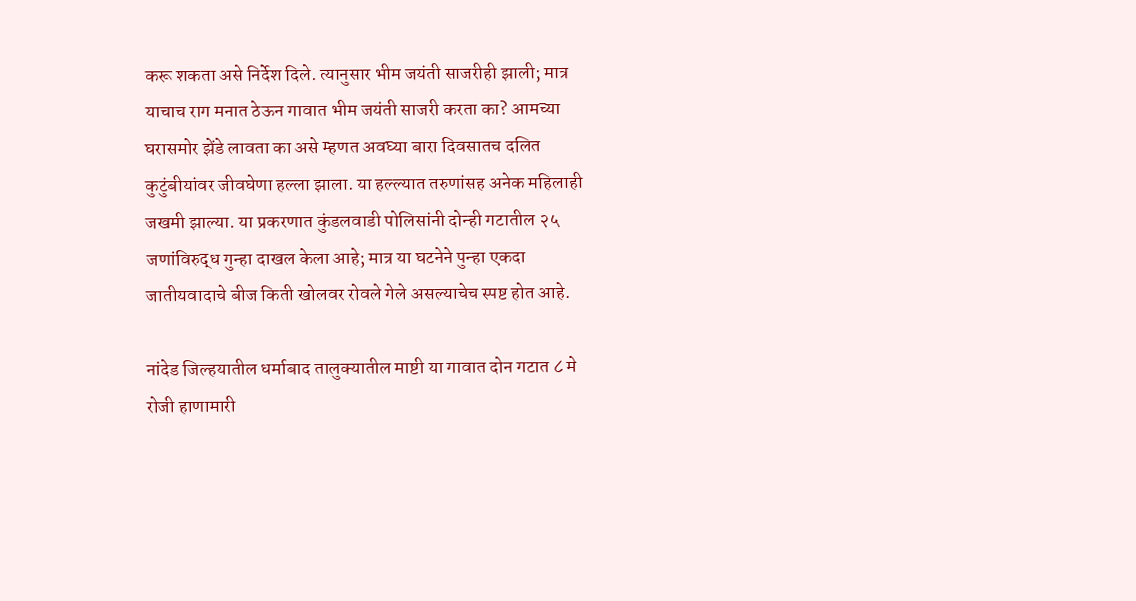करू शकता असे निर्देश दिले. त्यानुसार भीम जयंती साजरीही झाली; मात्र याचाच राग मनात ठेऊन गावात भीम जयंती साजरी करता का? आमच्या घरासमोर झेंडे लावता का असे म्हणत अवघ्या बारा दिवसातच दलित कुटुंबीयांवर जीवघेणा हल्ला झाला. या हल्ल्यात तरुणांसह अनेक महिलाही जखमी झाल्या. या प्रकरणात कुंडलवाडी पोलिसांनी दोन्ही गटातील २५ जणांविरुद्ध गुन्हा दाखल केला आहे; मात्र या घटनेने पुन्हा एकदा जातीयवादाचे बीज किती खोलवर रोवले गेले असल्याचेच स्पष्ट होत आहे.

नांदेड जिल्हयातील धर्माबाद तालुक्यातील माष्टी या गावात दोन गटात ८ मे रोजी हाणामारी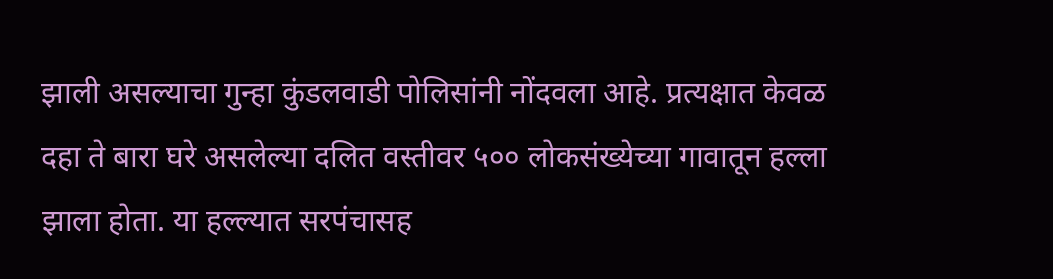झाली असल्याचा गुन्हा कुंडलवाडी पोलिसांनी नोंदवला आहे. प्रत्यक्षात केवळ दहा ते बारा घरे असलेल्या दलित वस्तीवर ५०० लोकसंख्येच्या गावातून हल्ला झाला होता. या हल्ल्यात सरपंचासह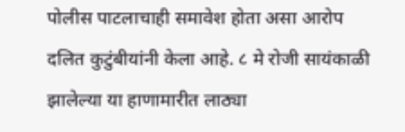पोलीस पाटलाचाही समावेश होता असा आरोप दलित कुटुंबीयांनी केला आहे. ८ मे रोजी सायंकाळी झालेल्या या हाणामारीत लाठ्या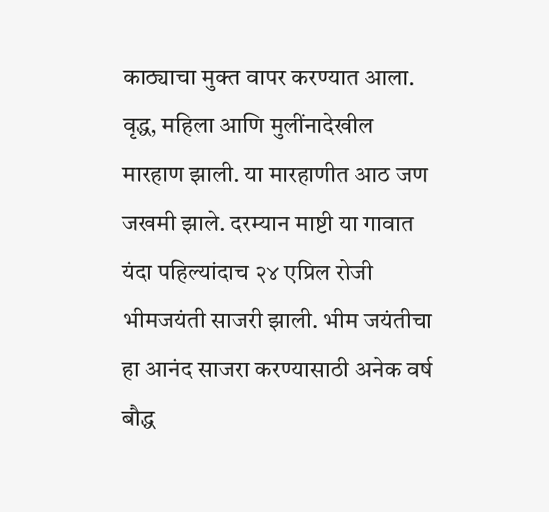काठ्याचा मुक्त वापर करण्यात आला. वृद्ध, महिला आणि मुलींनादेखील मारहाण झाली. या मारहाणीत आठ जण जखमी झाले. दरम्यान माष्टी या गावात यंदा पहिल्यांदाच २४ एप्रिल रोजी भीमजयंती साजरी झाली. भीम जयंतीचा हा आनंद साजरा करण्यासाठी अनेक वर्ष बौद्ध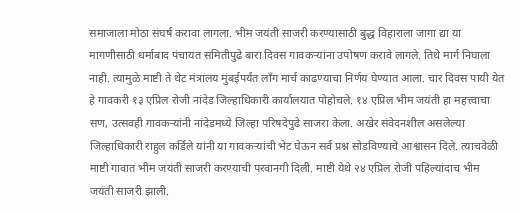समाजाला मोठा संघर्ष करावा लागला. भीम जयंती साजरी करण्यासाठी बुद्ध विहाराला जागा द्या या मागणीसाठी धर्माबाद पंचायत समितीपुढे बारा दिवस गावकऱ्यांना उपोषण करावे लागले. तिथे मार्ग निघाला नाही. त्यामुळे माष्टी ते थेट मंत्रालय मुंबईपर्यंत लॉंग मार्च काढण्याचा निर्णय घेण्यात आला. चार दिवस पायी येत हे गावकरी १३ एप्रिल रोजी नांदेड जिल्हाधिकारी कार्यालयात पोहोचले. १४ एप्रिल भीम जयंती हा महत्त्वाचा सण, उत्सवही गावकऱ्यांनी नांदेडमध्ये जिल्हा परिषदेपुढे साजरा केला. अखेर संवेदनशील असलेल्या जिल्हाधिकारी राहुल कर्डिले यांनी या गावकऱ्यांची भेट घेऊन सर्व प्रश्न सोडविण्याचे आश्वासन दिले. त्याचवेळी माष्टी गावात भीम जयंती साजरी करण्याची परवानगी दिली. माष्टी येथे २४ एप्रिल रोजी पहिल्यांदाच भीम जयंती साजरी झाली.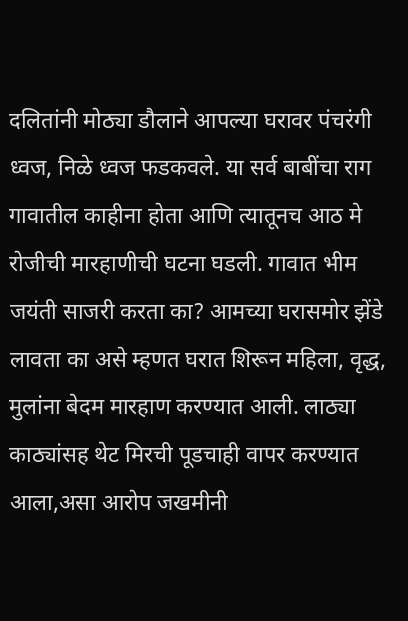दलितांनी मोठ्या डौलाने आपल्या घरावर पंचरंगी ध्वज, निळे ध्वज फडकवले. या सर्व बाबींचा राग गावातील काहीना होता आणि त्यातूनच आठ मे रोजीची मारहाणीची घटना घडली. गावात भीम जयंती साजरी करता का? आमच्या घरासमोर झेंडे लावता का असे म्हणत घरात शिरून महिला, वृद्ध, मुलांना बेदम मारहाण करण्यात आली. लाठ्या काठ्यांसह थेट मिरची पूडचाही वापर करण्यात आला,असा आरोप जखमीनी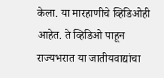केला. या मारहाणीचे व्हिडिओही आहेत. ते व्हिडिओ पाहून राज्यभरात या जातीयवाद्यांचा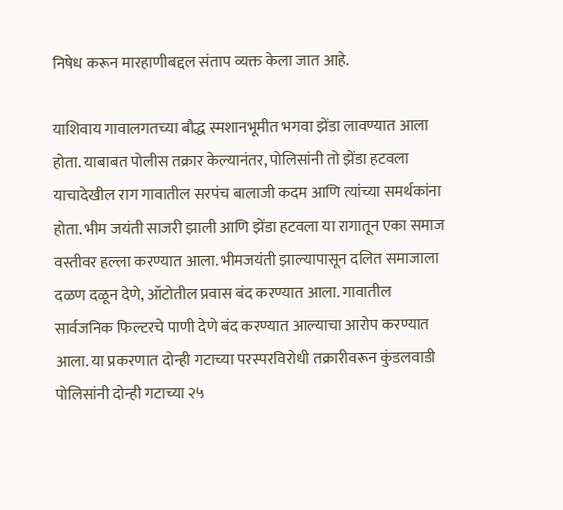निषेध करून मारहाणीबद्दल संताप व्यक्त केला जात आहे.

याशिवाय गावालगतच्या बौद्ध स्मशानभूमीत भगवा झेंडा लावण्यात आला होता. याबाबत पोलीस तक्रार केल्यानंतर, पोलिसांनी तो झेंडा हटवला याचादेखील राग गावातील सरपंच बालाजी कदम आणि त्यांच्या समर्थकांना होता. भीम जयंती साजरी झाली आणि झेंडा हटवला या रागातून एका समाज वस्तीवर हल्ला करण्यात आला. भीमजयंती झाल्यापासून दलित समाजाला दळण दळून देणे, ऑटोतील प्रवास बंद करण्यात आला. गावातील सार्वजनिक फिल्टरचे पाणी देणे बंद करण्यात आल्याचा आरोप करण्यात आला. या प्रकरणात दोन्ही गटाच्या परस्परविरोधी तक्रारीवरून कुंडलवाडी पोलिसांनी दोन्ही गटाच्या २५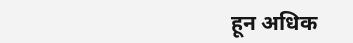हून अधिक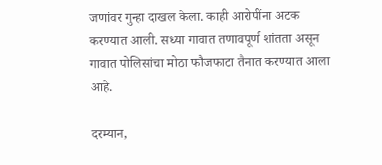जणांवर गुन्हा दाखल केला. काही आरोपींना अटक करण्यात आली. सध्या गावात तणावपूर्ण शांतता असून गावात पोलिसांचा मोठा फौजफाटा तैनात करण्यात आला आहे.

दरम्यान,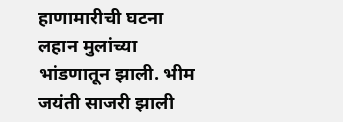हाणामारीची घटना लहान मुलांच्या भांडणातून झाली. भीम जयंती साजरी झाली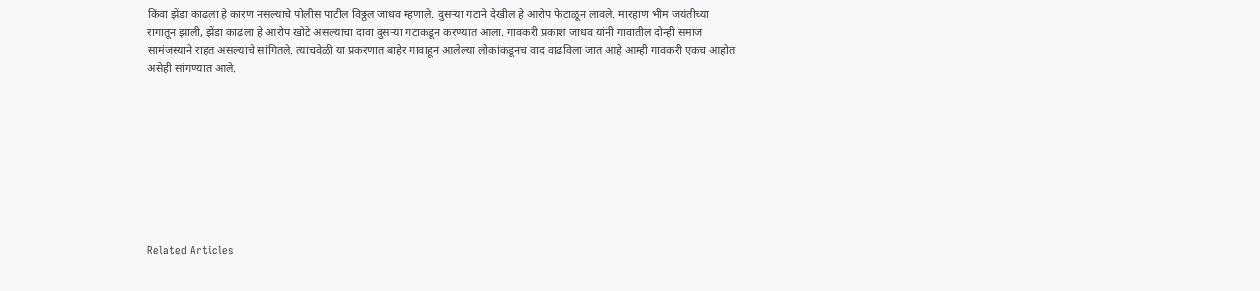किंवा झेंडा काढला हे कारण नसल्याचे पोलीस पाटील विठ्ठल जाधव म्हणाले. दुसऱ्या गटाने देखील हे आरोप फेटाळून लावले. मारहाण भीम जयंतीच्या रागातून झाली, झेंडा काढला हे आरोप खोटे असल्याचा दावा दुसऱ्या गटाकडून करण्यात आला. गावकरी प्रकाश जाधव यांनी गावातील दोन्ही समाज सामंजस्याने राहत असल्याचे सांगितले. त्याचवेळी या प्रकरणात बाहेर गावाहून आलेल्या लोकांकडूनच वाद वाढविला जात आहे आम्ही गावकरी एकच आहोत असेही सांगण्यात आले.









Related Articles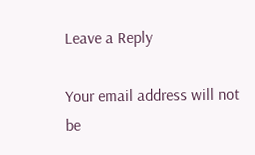Leave a Reply

Your email address will not be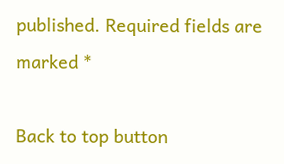published. Required fields are marked *

Back to top button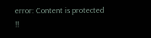error: Content is protected !!